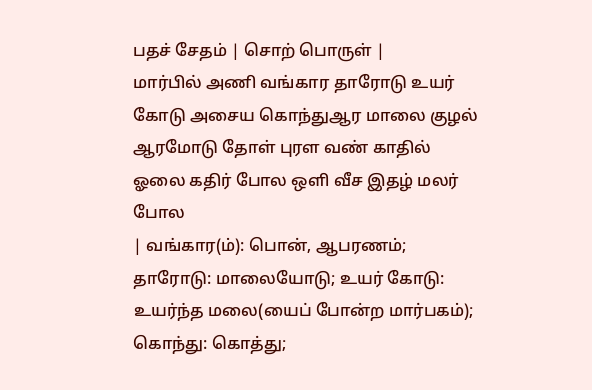பதச் சேதம் | சொற் பொருள் |
மார்பில் அணி வங்கார தாரோடு உயர் கோடு அசைய கொந்துஆர மாலை குழல் ஆரமோடு தோள் புரள வண் காதில் ஓலை கதிர் போல ஒளி வீச இதழ் மலர் போல
| வங்கார(ம்): பொன், ஆபரணம்; தாரோடு: மாலையோடு; உயர் கோடு: உயர்ந்த மலை(யைப் போன்ற மார்பகம்); கொந்து: கொத்து;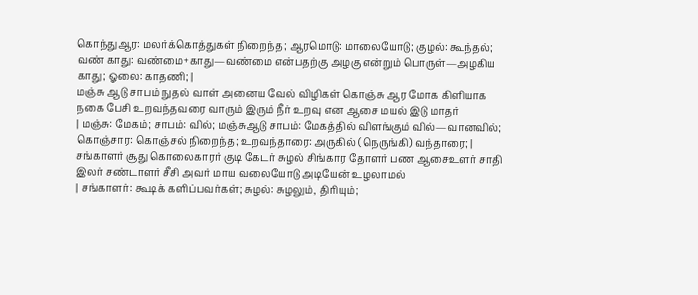கொந்துஆர: மலர்க்கொத்துகள் நிறைந்த; ஆரமொடு: மாலையோடு; குழல்: கூந்தல்; வண் காது: வண்மை+காது—வண்மை என்பதற்கு அழகு என்றும் பொருள்—அழகிய காது; ஓலை: காதணி; |
மஞ்சு ஆடு சாபம் நுதல் வாள் அனைய வேல் விழிகள் கொஞ்சு ஆர மோக கிளியாக நகை பேசி உறவந்தவரை வாரும் இரும் நீர் உறவு என ஆசை மயல் இடு மாதர்
| மஞ்சு: மேகம்; சாபம்: வில்; மஞ்சுஆடு சாபம்: மேகத்தில் விளங்கும் வில்—வானவில்; கொஞ்சார: கொஞ்சல் நிறைந்த; உறவந்தாரை: அருகில் (நெருங்கி) வந்தாரை; |
சங்காளர் சூது கொலைகாரர் குடி கேடர் சுழல் சிங்கார தோளர் பண ஆசைஉளர் சாதி இலர் சண்டாளர் சீசி அவர் மாய வலையோடு அடியேன் உழலாமல்
| சங்காளர்: கூடிக் களிப்பவர்கள்; சுழல்: சுழலும், திரியும்;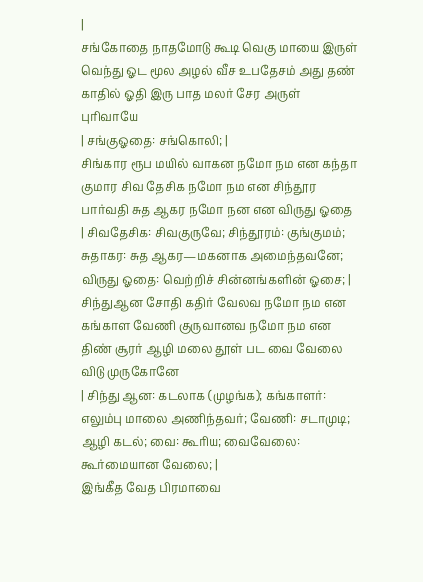|
சங்கோதை நாதமோடு கூடி வெகு மாயை இருள் வெந்து ஓட மூல அழல் வீச உபதேசம் அது தண் காதில் ஓதி இரு பாத மலர் சேர அருள் புரிவாயே
| சங்குஓதை: சங்கொலி; |
சிங்கார ரூப மயில் வாகன நமோ நம என கந்தா குமார சிவ தேசிக நமோ நம என சிந்தூர பார்வதி சுத ஆகர நமோ நன என விருது ஓதை
| சிவதேசிக: சிவகுருவே; சிந்தூரம்: குங்குமம்; சுதாகர: சுத ஆகர—மகனாக அமைந்தவனே; விருது ஓதை: வெற்றிச் சின்னங்களின் ஓசை; |
சிந்துஆன சோதி கதிர் வேலவ நமோ நம என கங்காள வேணி குருவானவ நமோ நம என திண் சூரர் ஆழி மலை தூள் பட வை வேலை விடு முருகோனே
| சிந்து ஆன: கடலாக (முழங்க); கங்காளர்: எலும்பு மாலை அணிந்தவர்; வேணி: சடாமுடி; ஆழி கடல்; வை: கூரிய; வைவேலை: கூர்மையான வேலை; |
இங்கீத வேத பிரமாவை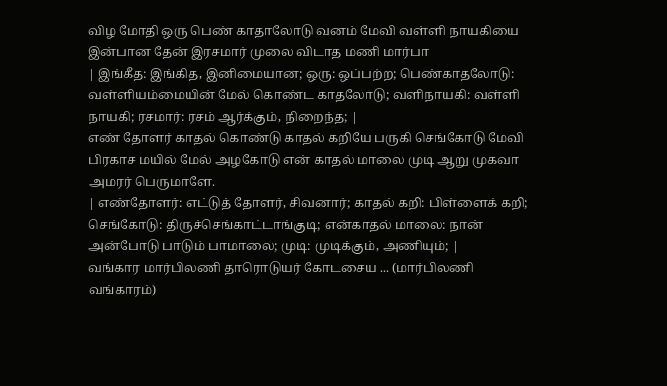விழ மோதி ஒரு பெண் காதாலோடு வனம் மேவி வள்ளி நாயகியை இன்பான தேன் இரசமார் முலை விடாத மணி மார்பா
| இங்கீத: இங்கித, இனிமையான; ஒரு: ஒப்பற்ற; பெண்காதலோடு: வள்ளியம்மையின் மேல் கொண்ட காதலோடு; வளிநாயகி: வள்ளி நாயகி; ரசமார்: ரசம் ஆர்க்கும், நிறைந்த; |
எண் தோளர் காதல் கொண்டு காதல் கறியே பருகி செங்கோடு மேவி பிரகாச மயில் மேல் அழகோடு என் காதல் மாலை முடி ஆறு முகவா அமரர் பெருமாளே.
| எண்தோளர்: எட்டுத் தோளர், சிவனார்; காதல் கறி: பிள்ளைக் கறி; செங்கோடு: திருச்செங்காட்டாங்குடி; என்காதல் மாலை: நான் அன்போடு பாடும் பாமாலை; முடி: முடிக்கும், அணியும்; |
வங்கார மார்பிலணி தாரொடுயர் கோடசைய ... (மார்பிலணி வங்காரம்)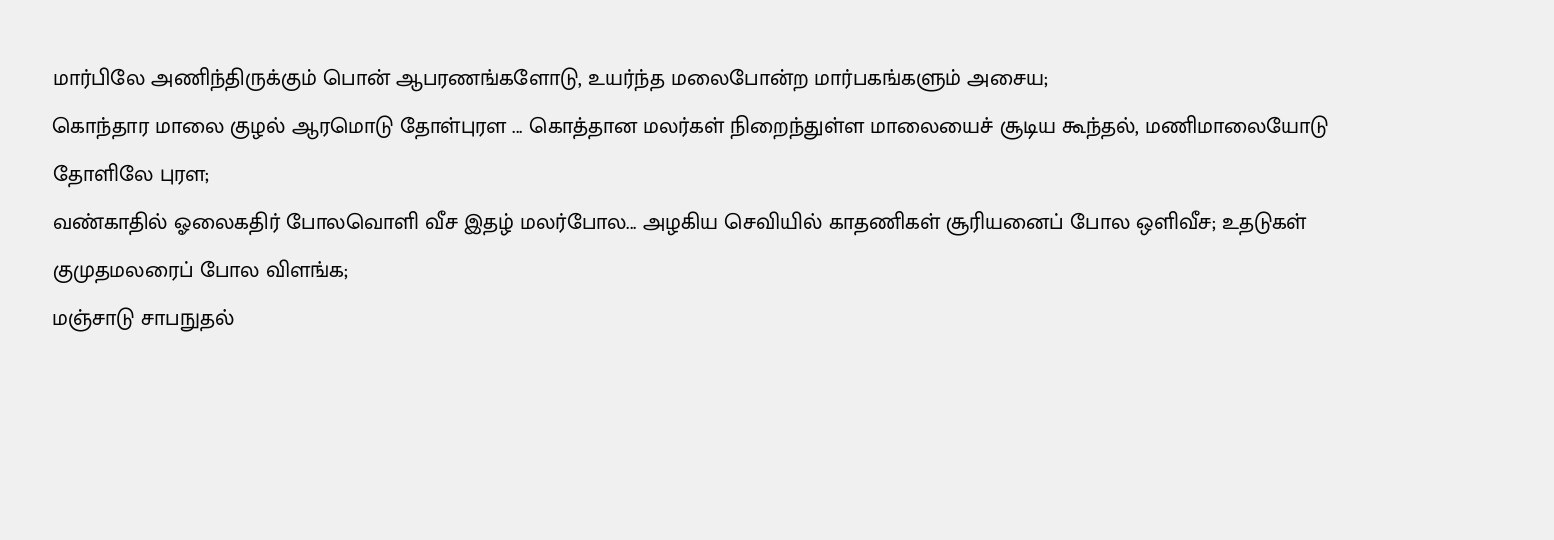மார்பிலே அணிந்திருக்கும் பொன் ஆபரணங்களோடு, உயர்ந்த மலைபோன்ற மார்பகங்களும் அசைய;
கொந்தார மாலை குழல் ஆரமொடு தோள்புரள ... கொத்தான மலர்கள் நிறைந்துள்ள மாலையைச் சூடிய கூந்தல், மணிமாலையோடு தோளிலே புரள;
வண்காதில் ஓலைகதிர் போலவொளி வீச இதழ் மலர்போல... அழகிய செவியில் காதணிகள் சூரியனைப் போல ஒளிவீச; உதடுகள் குமுதமலரைப் போல விளங்க;
மஞ்சாடு சாபநுதல்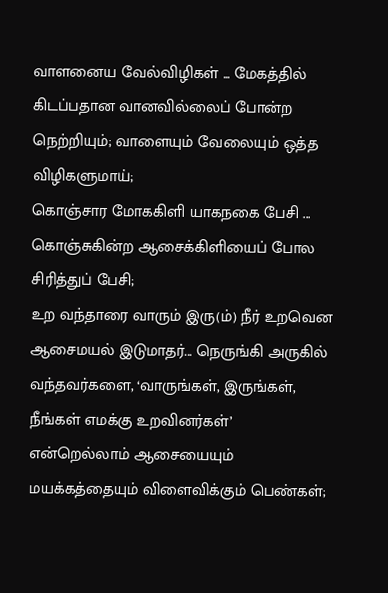வாளனைய வேல்விழிகள் ... மேகத்தில் கிடப்பதான வானவில்லைப் போன்ற நெற்றியும்; வாளையும் வேலையும் ஒத்த விழிகளுமாய்;
கொஞ்சார மோககிளி யாகநகை பேசி ... கொஞ்சுகின்ற ஆசைக்கிளியைப் போல சிரித்துப் பேசி;
உற வந்தாரை வாரும் இரு(ம்) நீர் உறவென ஆசைமயல் இடுமாதர்... நெருங்கி அருகில் வந்தவர்களை, ‘வாருங்கள், இருங்கள், நீங்கள் எமக்கு உறவினர்கள்’ என்றெல்லாம் ஆசையையும் மயக்கத்தையும் விளைவிக்கும் பெண்கள்;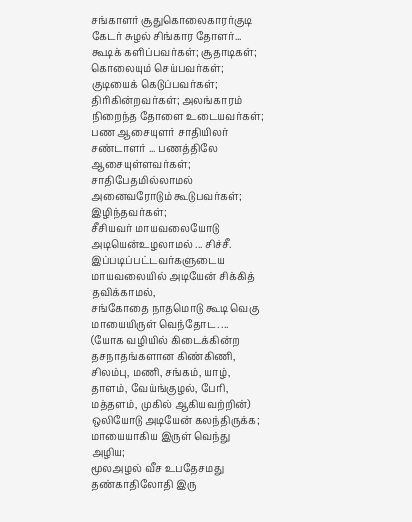சங்காளர் சூதுகொலைகாரர்குடி கேடர் சுழல் சிங்கார தோளர்... கூடிக் களிப்பவர்கள்; சூதாடிகள்; கொலையும் செய்பவர்கள்; குடியைக் கெடுப்பவர்கள்; திரிகின்றவர்கள்; அலங்காரம் நிறைந்த தோளை உடையவர்கள்;
பண ஆசையுளர் சாதியிலர் சண்டாளர் ... பணத்திலே ஆசையுள்ளவர்கள்; சாதிபேதமில்லாமல் அனைவரோடும் கூடுபவர்கள்; இழிந்தவர்கள்;
சீசியவர் மாயவலையோடு அடியென்உழலாமல் ... சிச்சீ. இப்படிப்பட்டவர்களுடைய மாயவலையில் அடியேன் சிக்கித் தவிக்காமல்,
சங்கோதை நாதமொடு கூடி வெகு மாயையிருள் வெந்தோட. ... (யோக வழியில் கிடைக்கின்ற தசநாதங்களான கிண்கிணி, சிலம்பு, மணி, சங்கம், யாழ், தாளம், வேய்ங்குழல், பேரி, மத்தளம், முகில் ஆகியவற்றின்) ஒலியோடு அடியேன் கலந்திருக்க; மாயையாகிய இருள் வெந்து அழிய;
மூலஅழல் வீச உபதேசமது தண்காதிலோதி இரு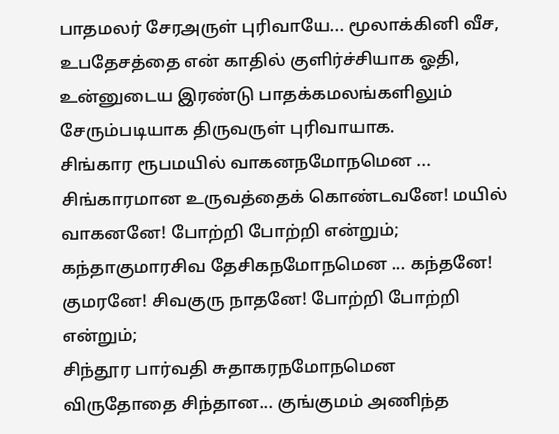பாதமலர் சேரஅருள் புரிவாயே... மூலாக்கினி வீச, உபதேசத்தை என் காதில் குளிர்ச்சியாக ஓதி, உன்னுடைய இரண்டு பாதக்கமலங்களிலும் சேரும்படியாக திருவருள் புரிவாயாக.
சிங்கார ரூபமயில் வாகனநமோநமென ... சிங்காரமான உருவத்தைக் கொண்டவனே! மயில் வாகனனே! போற்றி போற்றி என்றும்;
கந்தாகுமாரசிவ தேசிகநமோநமென ... கந்தனே! குமரனே! சிவகுரு நாதனே! போற்றி போற்றி என்றும்;
சிந்தூர பார்வதி சுதாகரநமோநமென விருதோதை சிந்தான... குங்குமம் அணிந்த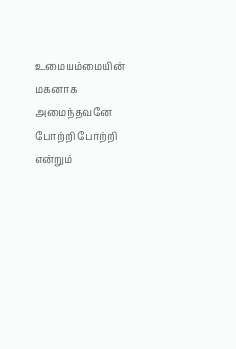உமையம்மையின் மகனாக அமைந்தவனே போற்றி போற்றி என்றும்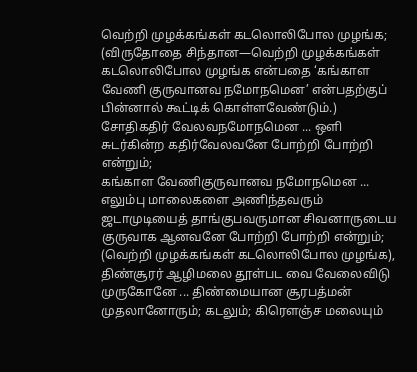வெற்றி முழக்கங்கள் கடலொலிபோல முழங்க; (விருதோதை சிந்தான—வெற்றி முழக்கங்கள் கடலொலிபோல முழங்க என்பதை ‘கங்காள வேணி குருவானவ நமோநமென’ என்பதற்குப் பின்னால் கூட்டிக் கொள்ளவேண்டும்.)
சோதிகதிர் வேலவநமோநமென ... ஒளி சுடர்கின்ற கதிர்வேலவனே போற்றி போற்றி என்றும்;
கங்காள வேணிகுருவானவ நமோநமென ... எலும்பு மாலைகளை அணிந்தவரும் ஜடாமுடியைத் தாங்குபவருமான சிவனாருடைய குருவாக ஆனவனே போற்றி போற்றி என்றும்; (வெற்றி முழக்கங்கள் கடலொலிபோல முழங்க),
திண்சூரர் ஆழிமலை தூள்பட வை வேலைவிடு முருகோனே ... திண்மையான சூரபத்மன் முதலானோரும்; கடலும்; கிரெளஞ்ச மலையும்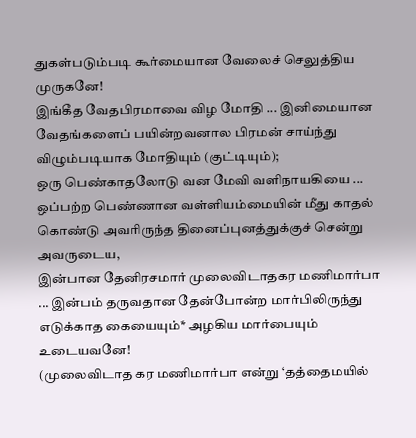துகள்படும்படி கூர்மையான வேலைச் செலுத்திய முருகனே!
இங்கீத வேதபிரமாவை விழ மோதி ... இனிமையான வேதங்களைப் பயின்றவனால பிரமன் சாய்ந்து விழும்படியாக மோதியும் (குட்டியும்);
ஒரு பெண்காதலோடு வன மேவி வளிநாயகியை ... ஒப்பற்ற பெண்ணான வள்ளியம்மையின் மீது காதல் கொண்டு அவரிருந்த தினைப்புனத்துக்குச் சென்று அவருடைய,
இன்பான தேனிரசமார் முலைவிடாதகர மணிமார்பா ... இன்பம் தருவதான தேன்போன்ற மார்பிலிருந்து எடுக்காத கையையும்* அழகிய மார்பையும் உடையவனே!
(முலைவிடாத கர மணிமார்பா என்று ‘தத்தைமயில்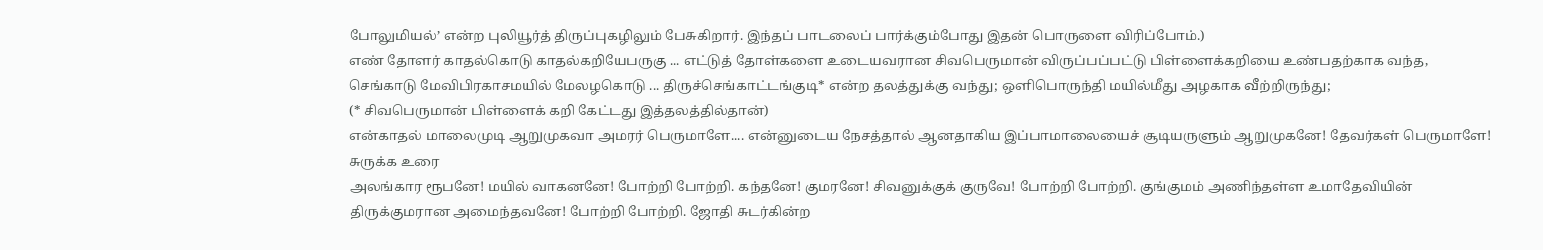போலுமியல்’ என்ற புலியூர்த் திருப்புகழிலும் பேசுகிறார். இந்தப் பாடலைப் பார்க்கும்போது இதன் பொருளை விரிப்போம்.)
எண் தோளர் காதல்கொடு காதல்கறியேபருகு ... எட்டுத் தோள்களை உடையவரான சிவபெருமான் விருப்பப்பட்டு பிள்ளைக்கறியை உண்பதற்காக வந்த,
செங்காடு மேவிபிரகாசமயில் மேலழகொடு ... திருச்செங்காட்டங்குடி* என்ற தலத்துக்கு வந்து; ஒளிபொருந்தி மயில்மீது அழகாக வீற்றிருந்து;
(* சிவபெருமான் பிள்ளைக் கறி கேட்டது இத்தலத்தில்தான்)
என்காதல் மாலைமுடி ஆறுமுகவா அமரர் பெருமாளே.... என்னுடைய நேசத்தால் ஆனதாகிய இப்பாமாலையைச் சூடியருளும் ஆறுமுகனே! தேவர்கள் பெருமாளே!
சுருக்க உரை
அலங்கார ரூபனே! மயில் வாகனனே! போற்றி போற்றி. கந்தனே! குமரனே! சிவனுக்குக் குருவே! போற்றி போற்றி. குங்குமம் அணிந்தள்ள உமாதேவியின் திருக்குமரான அமைந்தவனே! போற்றி போற்றி. ஜோதி சுடர்கின்ற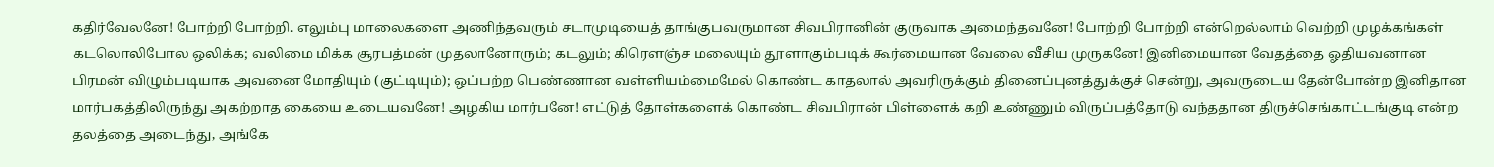கதிர்வேலனே! போற்றி போற்றி. எலும்பு மாலைகளை அணிந்தவரும் சடாமுடியைத் தாங்குபவருமான சிவபிரானின் குருவாக அமைந்தவனே! போற்றி போற்றி என்றெல்லாம் வெற்றி முழக்கங்கள் கடலொலிபோல ஒலிக்க; வலிமை மிக்க சூரபத்மன் முதலானோரும்; கடலும்; கிரெளஞ்ச மலையும் தூளாகும்படிக் கூர்மையான வேலை வீசிய முருகனே! இனிமையான வேதத்தை ஓதியவனான பிரமன் விழும்படியாக அவனை மோதியும் (குட்டியும்); ஒப்பற்ற பெண்ணான வள்ளியம்மைமேல் கொண்ட காதலால் அவரிருக்கும் தினைப்புனத்துக்குச் சென்று, அவருடைய தேன்போன்ற இனிதான மார்பகத்திலிருந்து அகற்றாத கையை உடையவனே! அழகிய மார்பனே! எட்டுத் தோள்களைக் கொண்ட சிவபிரான் பிள்ளைக் கறி உண்ணும் விருப்பத்தோடு வந்ததான திருச்செங்காட்டங்குடி என்ற தலத்தை அடைந்து, அங்கே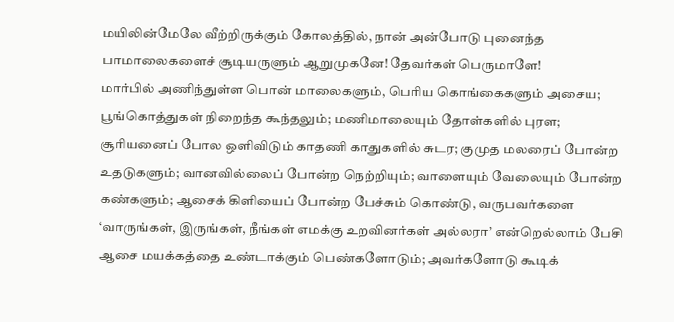மயிலின்மேலே வீற்றிருக்கும் கோலத்தில், நான் அன்போடு புனைந்த பாமாலைகளைச் சூடியருளும் ஆறுமுகனே! தேவர்கள் பெருமாளே!
மார்பில் அணிந்துள்ள பொன் மாலைகளும், பெரிய கொங்கைகளும் அசைய; பூங்கொத்துகள் நிறைந்த கூந்தலும்; மணிமாலையும் தோள்களில் புரள; சூரியனைப் போல ஒளிவிடும் காதணி காதுகளில் சுடர; குமுத மலரைப் போன்ற உதடுகளும்; வானவில்லைப் போன்ற நெற்றியும்; வாளையும் வேலையும் போன்ற கண்களும்; ஆசைக் கிளியைப் போன்ற பேச்சும் கொண்டு, வருபவர்களை ‘வாருங்கள், இருங்கள், நீங்கள் எமக்கு உறவினர்கள் அல்லரா’ என்றெல்லாம் பேசி ஆசை மயக்கத்தை உண்டாக்கும் பெண்களோடும்; அவர்களோடு கூடிக்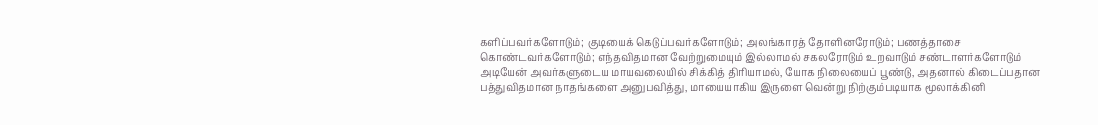களிப்பவர்களோடும்; குடியைக் கெடுப்பவர்களோடும்; அலங்காரத் தோளினரோடும்; பணத்தாசை கொண்டவர்களோடும்; எந்தவிதமான வேற்றுமையும் இல்லாமல் சகலரோடும் உறவாடும் சண்டாளர்களோடும் அடியேன் அவர்களுடைய மாயவலையில் சிக்கித் திரியாமல், யோக நிலையைப் பூண்டு, அதனால் கிடைப்பதான பத்துவிதமான நாதங்களை அனுபவித்து, மாயையாகிய இருளை வென்று நிற்கும்படியாக மூலாக்கினி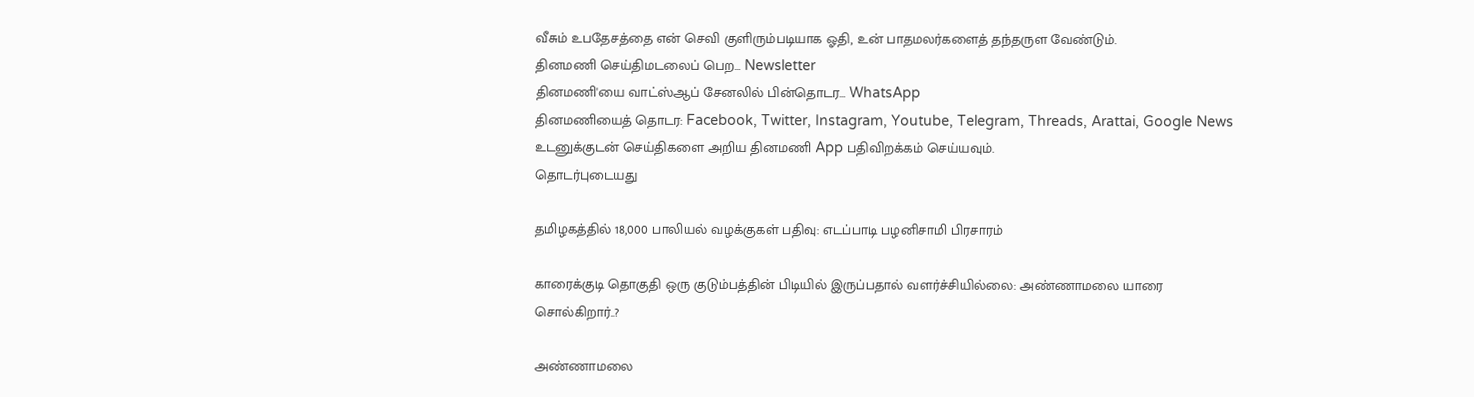வீசும் உபதேசத்தை என் செவி குளிரும்படியாக ஓதி, உன் பாதமலர்களைத் தந்தருள வேண்டும்.
தினமணி செய்திமடலைப் பெற... Newsletter
தினமணி'யை வாட்ஸ்ஆப் சேனலில் பின்தொடர... WhatsApp
தினமணியைத் தொடர: Facebook, Twitter, Instagram, Youtube, Telegram, Threads, Arattai, Google News
உடனுக்குடன் செய்திகளை அறிய தினமணி App பதிவிறக்கம் செய்யவும்.
தொடர்புடையது

தமிழகத்தில் 18,000 பாலியல் வழக்குகள் பதிவு: எடப்பாடி பழனிசாமி பிரசாரம்

காரைக்குடி தொகுதி ஒரு குடும்பத்தின் பிடியில் இருப்பதால் வளர்ச்சியில்லை: அண்ணாமலை யாரை சொல்கிறார்..?

அண்ணாமலை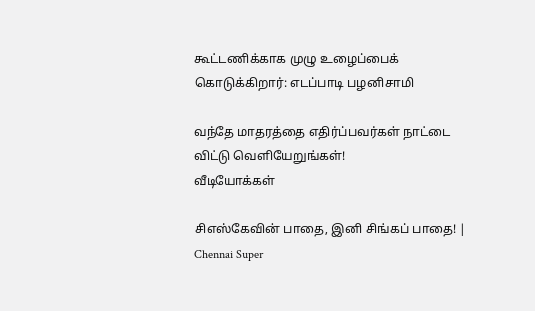கூட்டணிக்காக முழு உழைப்பைக் கொடுக்கிறார்: எடப்பாடி பழனிசாமி

வந்தே மாதரத்தை எதிர்ப்பவர்கள் நாட்டை விட்டு வெளியேறுங்கள்!
வீடியோக்கள்

சிஎஸ்கேவின் பாதை, இனி சிங்கப் பாதை! | Chennai Super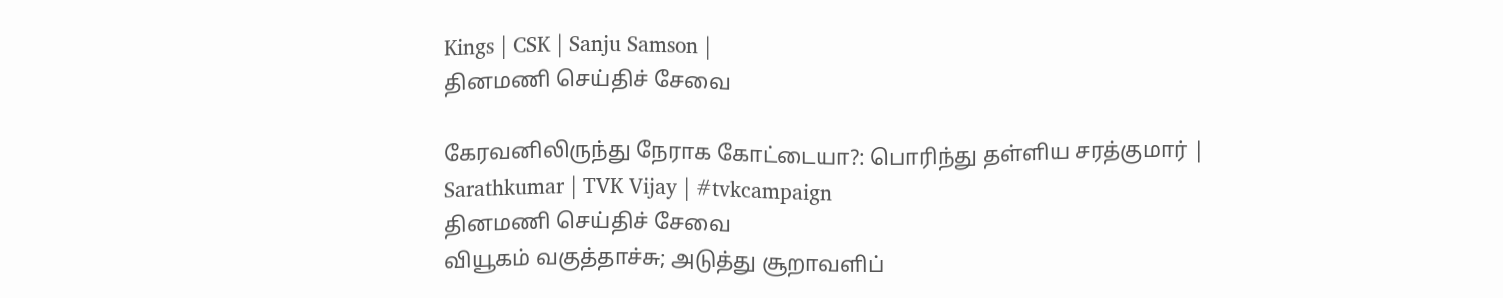Kings | CSK | Sanju Samson |
தினமணி செய்திச் சேவை

கேரவனிலிருந்து நேராக கோட்டையா?: பொரிந்து தள்ளிய சரத்குமார் | Sarathkumar | TVK Vijay | #tvkcampaign
தினமணி செய்திச் சேவை
வியூகம் வகுத்தாச்சு; அடுத்து சூறாவளிப்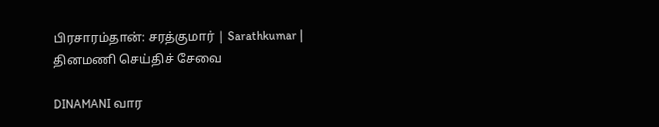பிரசாரம்தான்: சரத்குமார் | Sarathkumar |
தினமணி செய்திச் சேவை

DINAMANI வார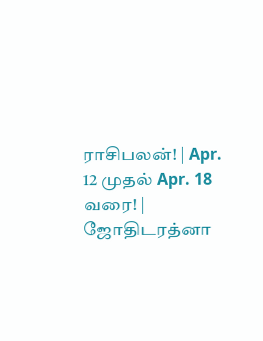ராசிபலன்! | Apr. 12 முதல் Apr. 18 வரை! | ஜோதிடரத்னா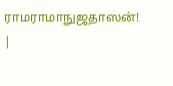ராமராமாநுஜதாஸன்! |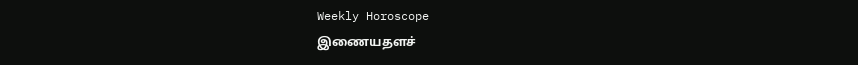Weekly Horoscope
இணையதளச்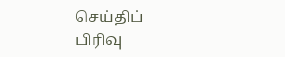செய்திப் பிரிவு